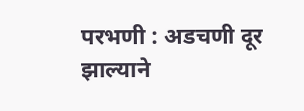परभणी : अडचणी दूर झाल्याने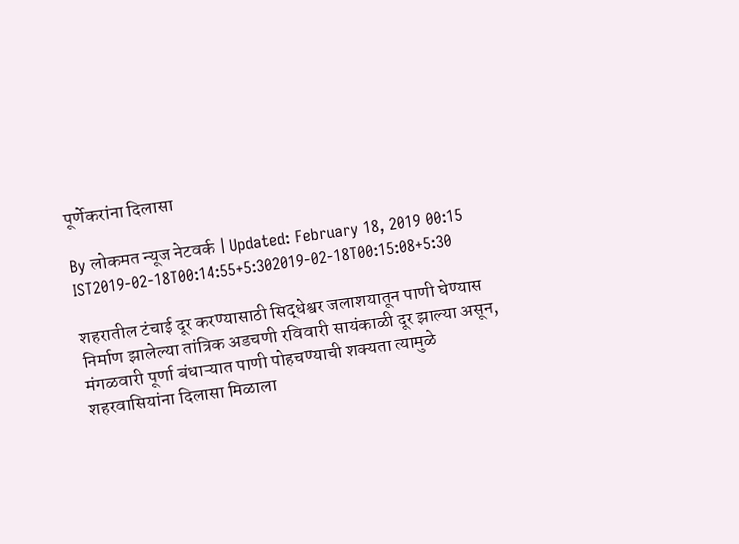पूर्णेकरांना दिलासा

By लोकमत न्यूज नेटवर्क | Updated: February 18, 2019 00:15 IST2019-02-18T00:14:55+5:302019-02-18T00:15:08+5:30

शहरातील टंचाई दूर करण्यासाठी सिद्धेश्वर जलाशयातून पाणी घेण्यास निर्माण झालेल्या तांत्रिक अडचणी रविवारी सायंकाळी दूर झाल्या असून, मंगळवारी पूर्णा बंधाऱ्यात पाणी पोहचण्याची शक्यता त्यामुळे शहरवासियांना दिलासा मिळाला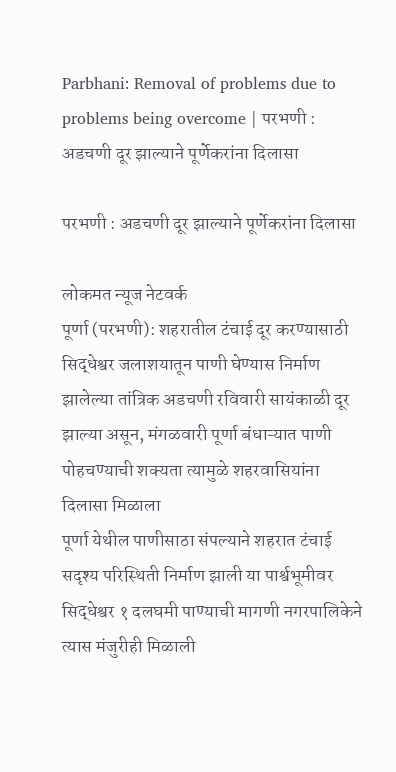Parbhani: Removal of problems due to problems being overcome | परभणी : अडचणी दूर झाल्याने पूर्णेकरांना दिलासा

परभणी : अडचणी दूर झाल्याने पूर्णेकरांना दिलासा

लोकमत न्यूज नेटवर्क
पूर्णा (परभणी): शहरातील टंचाई दूर करण्यासाठी सिद्धेश्वर जलाशयातून पाणी घेण्यास निर्माण झालेल्या तांत्रिक अडचणी रविवारी सायंकाळी दूर झाल्या असून, मंगळवारी पूर्णा बंधाऱ्यात पाणी पोहचण्याची शक्यता त्यामुळे शहरवासियांना दिलासा मिळाला
पूर्णा येथील पाणीसाठा संपल्याने शहरात टंचाई सदृश्य परिस्थिती निर्माण झाली या पार्श्वभूमीवर सिद्धेश्वर १ दलघमी पाण्याची मागणी नगरपालिकेने त्यास मंजुरीही मिळाली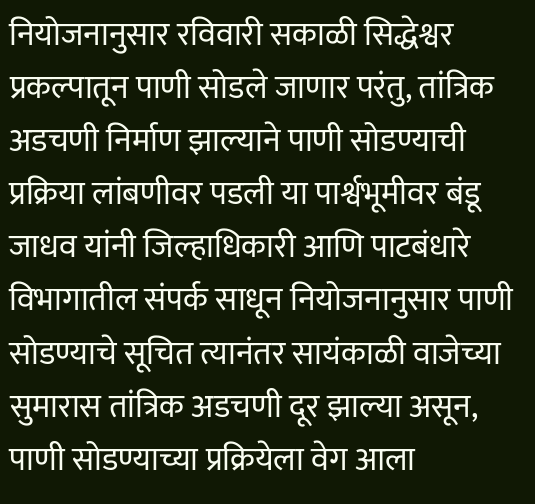नियोजनानुसार रविवारी सकाळी सिद्धेश्वर प्रकल्पातून पाणी सोडले जाणार परंतु, तांत्रिक अडचणी निर्माण झाल्याने पाणी सोडण्याची प्रक्रिया लांबणीवर पडली या पार्श्वभूमीवर बंडू जाधव यांनी जिल्हाधिकारी आणि पाटबंधारे विभागातील संपर्क साधून नियोजनानुसार पाणी सोडण्याचे सूचित त्यानंतर सायंकाळी वाजेच्या सुमारास तांत्रिक अडचणी दूर झाल्या असून, पाणी सोडण्याच्या प्रक्रियेला वेग आला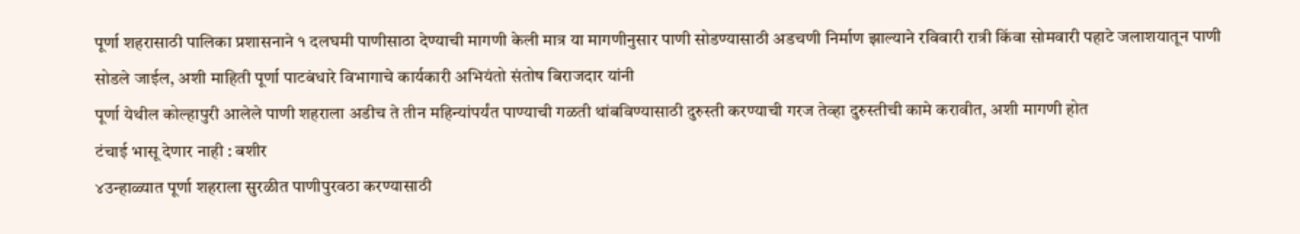पूर्णा शहरासाठी पालिका प्रशासनाने १ दलघमी पाणीसाठा देण्याची मागणी केली मात्र या मागणीनुसार पाणी सोडण्यासाठी अडचणी निर्माण झाल्याने रविवारी रात्री किंवा सोमवारी पहाटे जलाशयातून पाणी सोडले जाईल, अशी माहिती पूर्णा पाटबंधारे विभागाचे कार्यकारी अभियंतो संतोष बिराजदार यांनी
पूर्णा येथील कोल्हापुरी आलेले पाणी शहराला अडीच ते तीन महिन्यांपर्यंत पाण्याची गळती थांबविण्यासाठी दुरुस्ती करण्याची गरज तेव्हा दुरुस्तीची कामे करावीत, अशी मागणी होत
टंचाई भासू देणार नाही : बशीर
४उन्हाळ्यात पूर्णा शहराला सुरळीत पाणीपुरवठा करण्यासाठी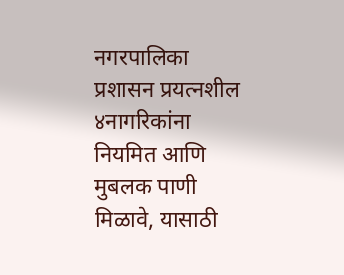नगरपालिका प्रशासन प्रयत्नशील
४नागरिकांना नियमित आणि मुबलक पाणी मिळावे, यासाठी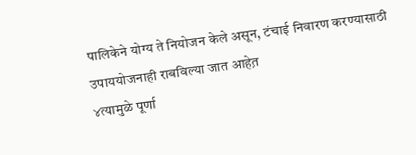पालिकेने योग्य ते नियोजन केले असून, टंचाई निवारण करण्यासाठी उपाययोजनाही राबविल्या जात आहेत़
४त्यामुळे पूर्णा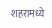शहरामध्ये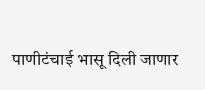पाणीटंचाई भासू दिली जाणार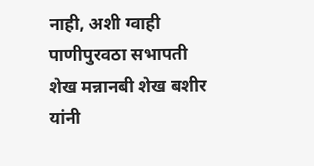नाही, अशी ग्वाही पाणीपुरवठा सभापती शेख मन्नानबी शेख बशीर यांनी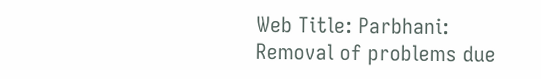Web Title: Parbhani: Removal of problems due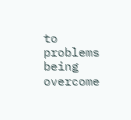to problems being overcome